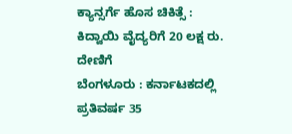ಕ್ಯಾನ್ಸರ್ಗೆ ಹೊಸ ಚಿಕಿತ್ಸೆ : ಕಿದ್ವಾಯಿ ವೈದ್ಯರಿಗೆ 20 ಲಕ್ಷ ರು. ದೇಣಿಗೆ
ಬೆಂಗಳೂರು : ಕರ್ನಾಟಕದಲ್ಲಿ ಪ್ರತಿವರ್ಷ 35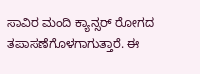ಸಾವಿರ ಮಂದಿ ಕ್ಯಾನ್ಸರ್ ರೋಗದ ತಪಾಸಣೆಗೊಳಗಾಗುತ್ತಾರೆ. ಈ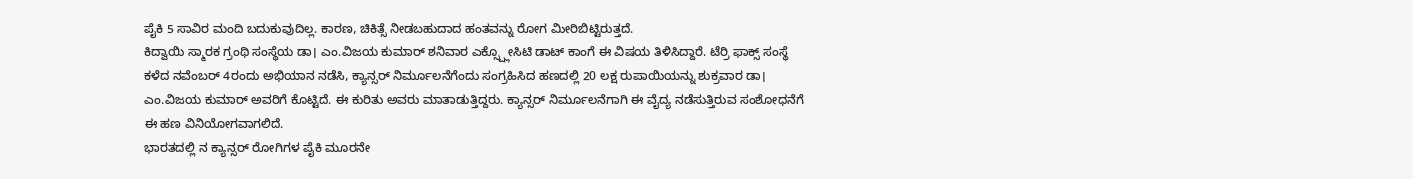ಪೈಕಿ 5 ಸಾವಿರ ಮಂದಿ ಬದುಕುವುದಿಲ್ಲ. ಕಾರಣ, ಚಿಕಿತ್ಸೆ ನೀಡಬಹುದಾದ ಹಂತವನ್ನು ರೋಗ ಮೀರಿಬಿಟ್ಟಿರುತ್ತದೆ.
ಕಿದ್ವಾಯಿ ಸ್ಮಾರಕ ಗ್ರಂಥಿ ಸಂಸ್ಥೆಯ ಡಾ। ಎಂ.ವಿಜಯ ಕುಮಾರ್ ಶನಿವಾರ ಎಕ್ಸ್ಪ್ಲೋಸಿಟಿ ಡಾಟ್ ಕಾಂಗೆ ಈ ವಿಷಯ ತಿಳಿಸಿದ್ದಾರೆ. ಟೆರ್ರಿ ಫಾಕ್ಸ್ ಸಂಸ್ಥೆ ಕಳೆದ ನವೆಂಬರ್ 4ರಂದು ಅಭಿಯಾನ ನಡೆಸಿ, ಕ್ಯಾನ್ಸರ್ ನಿರ್ಮೂಲನೆಗೆಂದು ಸಂಗ್ರಹಿಸಿದ ಹಣದಲ್ಲಿ 20 ಲಕ್ಷ ರುಪಾಯಿಯನ್ನು ಶುಕ್ರವಾರ ಡಾ। ಎಂ.ವಿಜಯ ಕುಮಾರ್ ಅವರಿಗೆ ಕೊಟ್ಟಿದೆ. ಈ ಕುರಿತು ಅವರು ಮಾತಾಡುತ್ತಿದ್ದರು. ಕ್ಯಾನ್ಸರ್ ನಿರ್ಮೂಲನೆಗಾಗಿ ಈ ವೈದ್ಯ ನಡೆಸುತ್ತಿರುವ ಸಂಶೋಧನೆಗೆ ಈ ಹಣ ವಿನಿಯೋಗವಾಗಲಿದೆ.
ಭಾರತದಲ್ಲಿ ನ ಕ್ಯಾನ್ಸರ್ ರೋಗಿಗಳ ಪೈಕಿ ಮೂರನೇ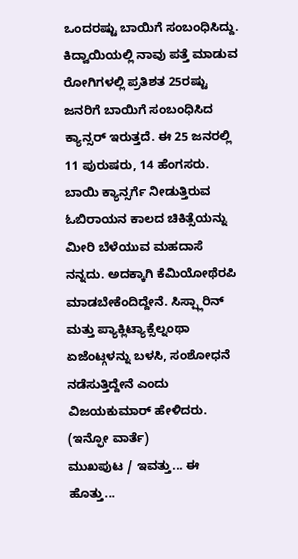ಒಂದರಷ್ಟು ಬಾಯಿಗೆ ಸಂಬಂಧಿಸಿದ್ದು. ಕಿದ್ವಾಯಿಯಲ್ಲಿ ನಾವು ಪತ್ತೆ ಮಾಡುವ ರೋಗಿಗಳಲ್ಲಿ ಪ್ರತಿಶತ 25ರಷ್ಟು ಜನರಿಗೆ ಬಾಯಿಗೆ ಸಂಬಂಧಿಸಿದ ಕ್ಯಾನ್ಸರ್ ಇರುತ್ತದೆ. ಈ 25 ಜನರಲ್ಲಿ 11 ಪುರುಷರು, 14 ಹೆಂಗಸರು. ಬಾಯಿ ಕ್ಯಾನ್ಸರ್ಗೆ ನೀಡುತ್ತಿರುವ ಓಬಿರಾಯನ ಕಾಲದ ಚಿಕಿತ್ಸೆಯನ್ನು ಮೀರಿ ಬೆಳೆಯುವ ಮಹದಾಸೆ ನನ್ನದು. ಅದಕ್ಕಾಗಿ ಕೆಮಿಯೋಥೆರಪಿ ಮಾಡಬೇಕೆಂದಿದ್ದೇನೆ. ಸಿಸ್ಪ್ಲಾರಿನ್ ಮತ್ತು ಪ್ಯಾಕ್ಲಿಟ್ಯಾಕ್ಸೆಲ್ನಂಥಾ ಏಜೆಂಟ್ಗಳನ್ನು ಬಳಸಿ, ಸಂಶೋಧನೆ ನಡೆಸುತ್ತಿದ್ದೇನೆ ಎಂದು ವಿಜಯಕುಮಾರ್ ಹೇಳಿದರು.
(ಇನ್ಫೋ ವಾರ್ತೆ)
ಮುಖಪುಟ / ಇವತ್ತು... ಈ ಹೊತ್ತು...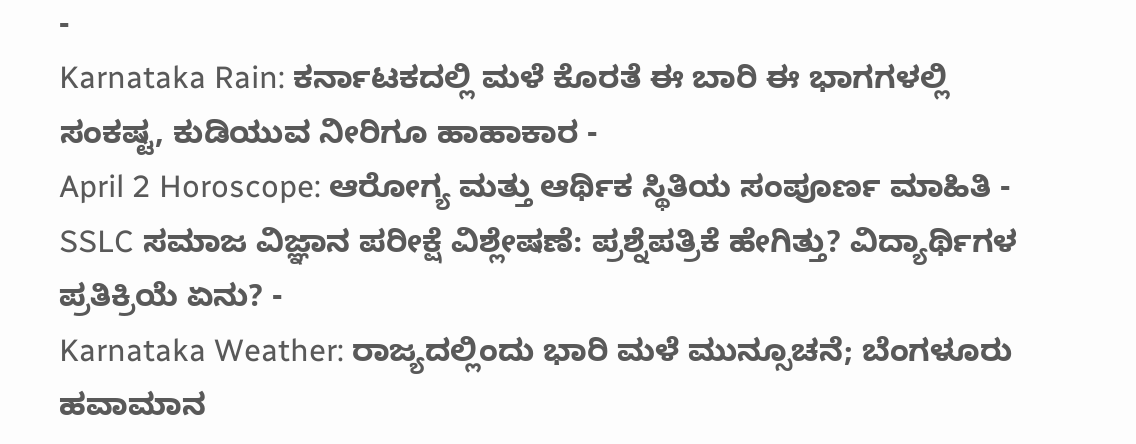-
Karnataka Rain: ಕರ್ನಾಟಕದಲ್ಲಿ ಮಳೆ ಕೊರತೆ ಈ ಬಾರಿ ಈ ಭಾಗಗಳಲ್ಲಿ ಸಂಕಷ್ಟ, ಕುಡಿಯುವ ನೀರಿಗೂ ಹಾಹಾಕಾರ -
April 2 Horoscope: ಆರೋಗ್ಯ ಮತ್ತು ಆರ್ಥಿಕ ಸ್ಥಿತಿಯ ಸಂಪೂರ್ಣ ಮಾಹಿತಿ -
SSLC ಸಮಾಜ ವಿಜ್ಞಾನ ಪರೀಕ್ಷೆ ವಿಶ್ಲೇಷಣೆ: ಪ್ರಶ್ನೆಪತ್ರಿಕೆ ಹೇಗಿತ್ತು? ವಿದ್ಯಾರ್ಥಿಗಳ ಪ್ರತಿಕ್ರಿಯೆ ಏನು? -
Karnataka Weather: ರಾಜ್ಯದಲ್ಲಿಂದು ಭಾರಿ ಮಳೆ ಮುನ್ಸೂಚನೆ; ಬೆಂಗಳೂರು ಹವಾಮಾನ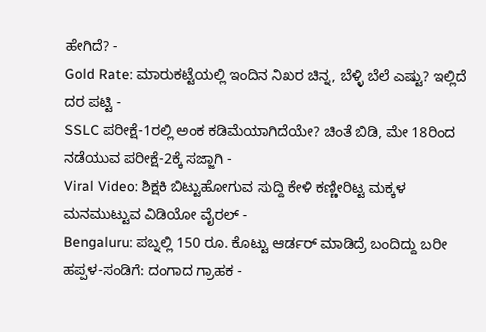ಹೇಗಿದೆ? -
Gold Rate: ಮಾರುಕಟ್ಟೆಯಲ್ಲಿ ಇಂದಿನ ನಿಖರ ಚಿನ್ನ, ಬೆಳ್ಳಿ ಬೆಲೆ ಎಷ್ಟು? ಇಲ್ಲಿದೆ ದರ ಪಟ್ಟಿ -
SSLC ಪರೀಕ್ಷೆ-1ರಲ್ಲಿ ಅಂಕ ಕಡಿಮೆಯಾಗಿದೆಯೇ? ಚಿಂತೆ ಬಿಡಿ, ಮೇ 18ರಿಂದ ನಡೆಯುವ ಪರೀಕ್ಷೆ-2ಕ್ಕೆ ಸಜ್ಜಾಗಿ -
Viral Video: ಶಿಕ್ಷಕಿ ಬಿಟ್ಟುಹೋಗುವ ಸುದ್ದಿ ಕೇಳಿ ಕಣ್ಣೀರಿಟ್ಟ ಮಕ್ಕಳ ಮನಮುಟ್ಟುವ ವಿಡಿಯೋ ವೈರಲ್ -
Bengaluru: ಪಬ್ನಲ್ಲಿ 150 ರೂ. ಕೊಟ್ಟು ಆರ್ಡರ್ ಮಾಡಿದ್ರೆ ಬಂದಿದ್ದು ಬರೀ ಹಪ್ಪಳ-ಸಂಡಿಗೆ: ದಂಗಾದ ಗ್ರಾಹಕ -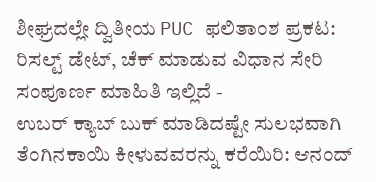ಶೀಘ್ರದಲ್ಲೇ ದ್ವಿತೀಯ PUC ಫಲಿತಾಂಶ ಪ್ರಕಟ: ರಿಸಲ್ಟ್ ಡೇಟ್, ಚೆಕ್ ಮಾಡುವ ವಿಧಾನ ಸೇರಿ ಸಂಪೂರ್ಣ ಮಾಹಿತಿ ಇಲ್ಲಿದೆ -
ಉಬರ್ ಕ್ಯಾಬ್ ಬುಕ್ ಮಾಡಿದಷ್ಟೇ ಸುಲಭವಾಗಿ ತೆಂಗಿನಕಾಯಿ ಕೀಳುವವರನ್ನು ಕರೆಯಿರಿ: ಆನಂದ್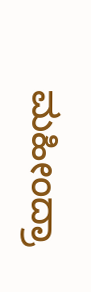ಮಹೀಂದ್ರಾ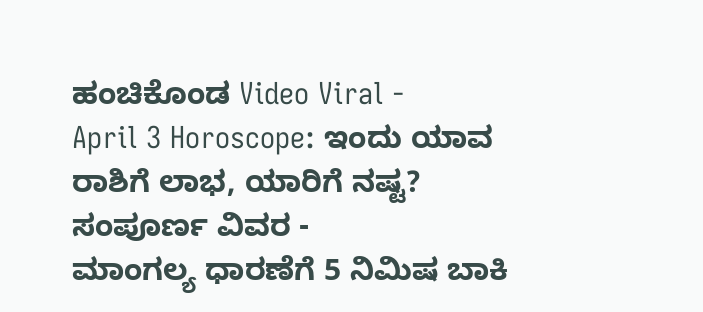ಹಂಚಿಕೊಂಡ Video Viral -
April 3 Horoscope: ಇಂದು ಯಾವ ರಾಶಿಗೆ ಲಾಭ, ಯಾರಿಗೆ ನಷ್ಟ? ಸಂಪೂರ್ಣ ವಿವರ -
ಮಾಂಗಲ್ಯ ಧಾರಣೆಗೆ 5 ನಿಮಿಷ ಬಾಕಿ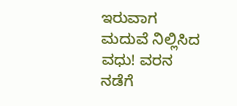ಇರುವಾಗ ಮದುವೆ ನಿಲ್ಲಿಸಿದ ವಧು! ವರನ ನಡೆಗೆ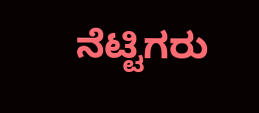ನೆಟ್ಟಿಗರು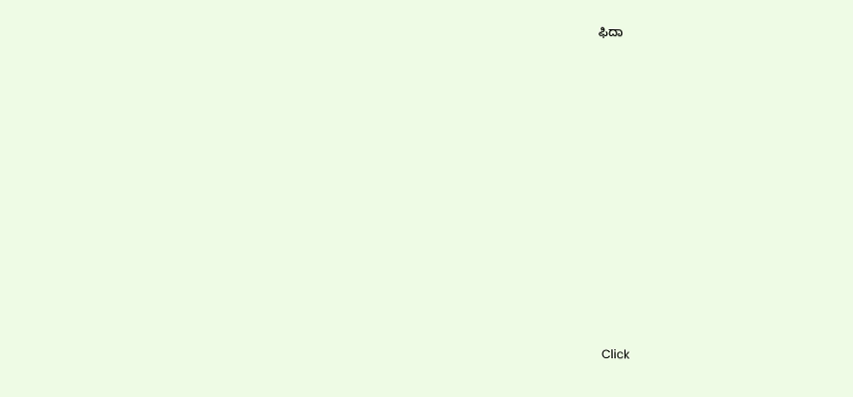ಫಿದಾ












Click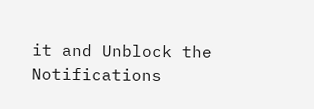it and Unblock the Notifications